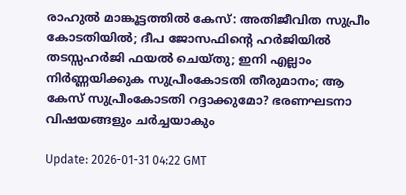രാഹുല്‍ മാങ്കൂട്ടത്തില്‍ കേസ്: അതിജീവിത സുപ്രീം കോടതിയില്‍; ദീപ ജോസഫിന്റെ ഹര്‍ജിയില്‍ തടസ്സഹര്‍ജി ഫയല്‍ ചെയ്തു; ഇനി എല്ലാം നിര്‍ണ്ണയിക്കുക സുപ്രീംകോടതി തീരുമാനം; ആ കേസ് സുപ്രീംകോടതി റദ്ദാക്കുമോ? ഭരണഘടനാ വിഷയങ്ങളും ചര്‍ച്ചയാകും

Update: 2026-01-31 04:22 GMT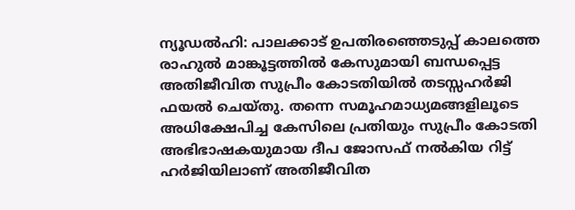ന്യൂഡല്‍ഹി: പാലക്കാട് ഉപതിരഞ്ഞെടുപ്പ് കാലത്തെ രാഹുല്‍ മാങ്കൂട്ടത്തില്‍ കേസുമായി ബന്ധപ്പെട്ട അതിജീവിത സുപ്രീം കോടതിയില്‍ തടസ്സഹര്‍ജി ഫയല്‍ ചെയ്തു. തന്നെ സമൂഹമാധ്യമങ്ങളിലൂടെ അധിക്ഷേപിച്ച കേസിലെ പ്രതിയും സുപ്രീം കോടതി അഭിഭാഷകയുമായ ദീപ ജോസഫ് നല്‍കിയ റിട്ട് ഹര്‍ജിയിലാണ് അതിജീവിത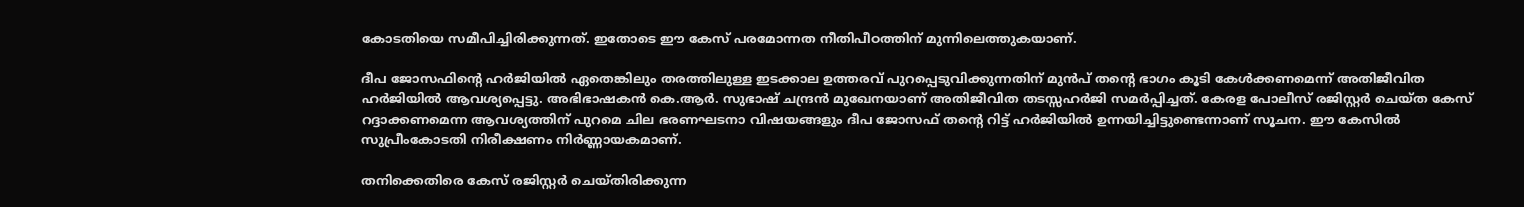കോടതിയെ സമീപിച്ചിരിക്കുന്നത്. ഇതോടെ ഈ കേസ് പരമോന്നത നീതിപീഠത്തിന് മുന്നിലെത്തുകയാണ്.

ദീപ ജോസഫിന്റെ ഹര്‍ജിയില്‍ ഏതെങ്കിലും തരത്തിലുള്ള ഇടക്കാല ഉത്തരവ് പുറപ്പെടുവിക്കുന്നതിന് മുന്‍പ് തന്റെ ഭാഗം കൂടി കേള്‍ക്കണമെന്ന് അതിജീവിത ഹര്‍ജിയില്‍ ആവശ്യപ്പെട്ടു. അഭിഭാഷകന്‍ കെ.ആര്‍. സുഭാഷ് ചന്ദ്രന്‍ മുഖേനയാണ് അതിജീവിത തടസ്സഹര്‍ജി സമര്‍പ്പിച്ചത്. കേരള പോലീസ് രജിസ്റ്റര്‍ ചെയ്ത കേസ് റദ്ദാക്കണമെന്ന ആവശ്യത്തിന് പുറമെ ചില ഭരണഘടനാ വിഷയങ്ങളും ദീപ ജോസഫ് തന്റെ റിട്ട് ഹര്‍ജിയില്‍ ഉന്നയിച്ചിട്ടുണ്ടെന്നാണ് സൂചന. ഈ കേസില്‍ സുപ്രീംകോടതി നിരീക്ഷണം നിര്‍ണ്ണായകമാണ്.

തനിക്കെതിരെ കേസ് രജിസ്റ്റര്‍ ചെയ്തിരിക്കുന്ന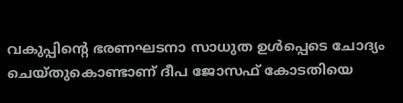വകുപ്പിന്റെ ഭരണഘടനാ സാധുത ഉള്‍പ്പെടെ ചോദ്യം ചെയ്തുകൊണ്ടാണ് ദീപ ജോസഫ് കോടതിയെ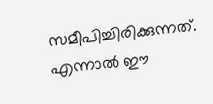സമീപിച്ചിരിക്കുന്നത്. എന്നാല്‍ ഈ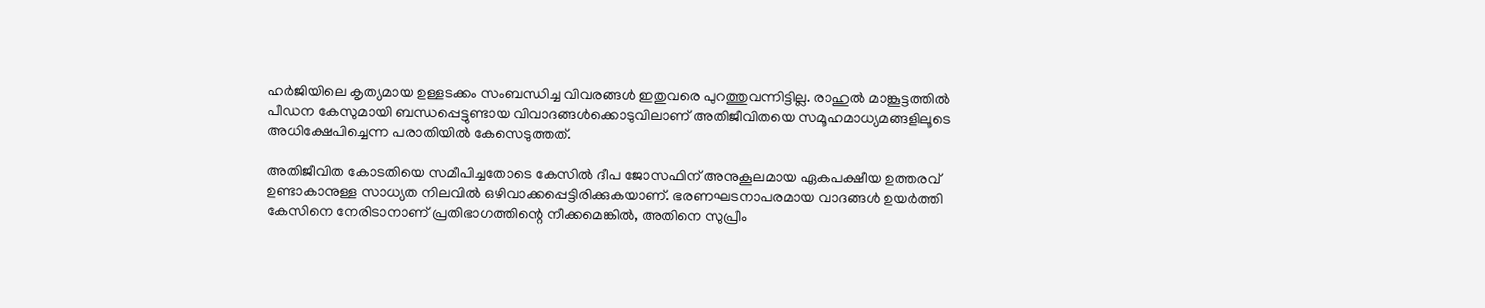ഹര്‍ജിയിലെ കൃത്യമായ ഉള്ളടക്കം സംബന്ധിച്ച വിവരങ്ങള്‍ ഇതുവരെ പുറത്തുവന്നിട്ടില്ല. രാഹുല്‍ മാങ്കൂട്ടത്തില്‍ പീഡന കേസുമായി ബന്ധപ്പെട്ടുണ്ടായ വിവാദങ്ങള്‍ക്കൊടുവിലാണ് അതിജീവിതയെ സമൂഹമാധ്യമങ്ങളിലൂടെ അധിക്ഷേപിച്ചെന്ന പരാതിയില്‍ കേസെടുത്തത്.

അതിജീവിത കോടതിയെ സമീപിച്ചതോടെ കേസില്‍ ദീപ ജോസഫിന് അനുകൂലമായ ഏകപക്ഷീയ ഉത്തരവ് ഉണ്ടാകാനുള്ള സാധ്യത നിലവില്‍ ഒഴിവാക്കപ്പെട്ടിരിക്കുകയാണ്. ഭരണഘടനാപരമായ വാദങ്ങള്‍ ഉയര്‍ത്തി കേസിനെ നേരിടാനാണ് പ്രതിഭാഗത്തിന്റെ നീക്കമെങ്കില്‍, അതിനെ സുപ്രീം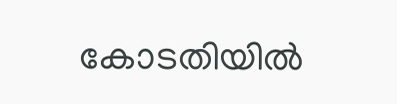കോടതിയില്‍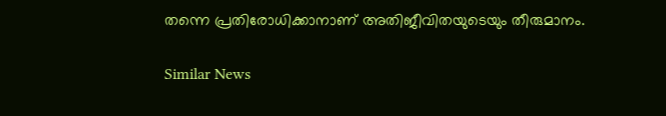തന്നെ പ്രതിരോധിക്കാനാണ് അതിജീവിതയുടെയും തീരുമാനം.

Similar News